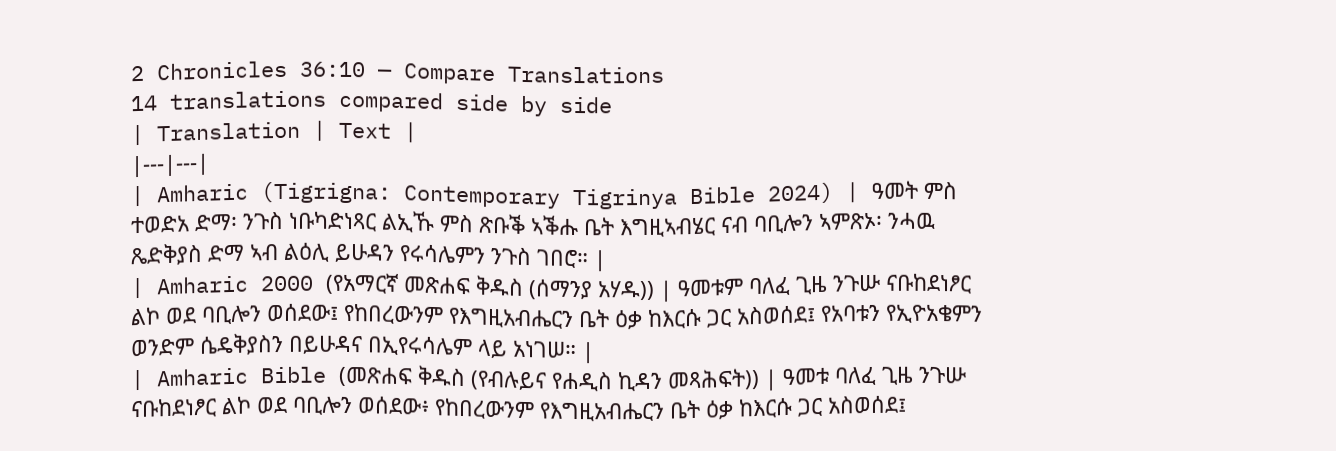2 Chronicles 36:10 — Compare Translations
14 translations compared side by side
| Translation | Text |
|---|---|
| Amharic (Tigrigna: Contemporary Tigrinya Bible 2024) | ዓመት ምስ ተወድአ ድማ፡ ንጉስ ነቡካድነጻር ልኢኹ ምስ ጽቡቕ ኣቕሑ ቤት እግዚኣብሄር ናብ ባቢሎን ኣምጽኦ፡ ንሓዉ ጼድቅያስ ድማ ኣብ ልዕሊ ይሁዳን የሩሳሌምን ንጉስ ገበሮ። |
| Amharic 2000 (የአማርኛ መጽሐፍ ቅዱስ (ሰማንያ አሃዱ)) | ዓመቱም ባለፈ ጊዜ ንጉሡ ናቡከደነፆር ልኮ ወደ ባቢሎን ወሰደው፤ የከበረውንም የእግዚአብሔርን ቤት ዕቃ ከእርሱ ጋር አስወሰደ፤ የአባቱን የኢዮአቄምን ወንድም ሴዴቅያስን በይሁዳና በኢየሩሳሌም ላይ አነገሠ። |
| Amharic Bible (መጽሐፍ ቅዱስ (የብሉይና የሐዲስ ኪዳን መጻሕፍት)) | ዓመቱ ባለፈ ጊዜ ንጉሡ ናቡከደነፆር ልኮ ወደ ባቢሎን ወሰደው፥ የከበረውንም የእግዚአብሔርን ቤት ዕቃ ከእርሱ ጋር አስወሰደ፤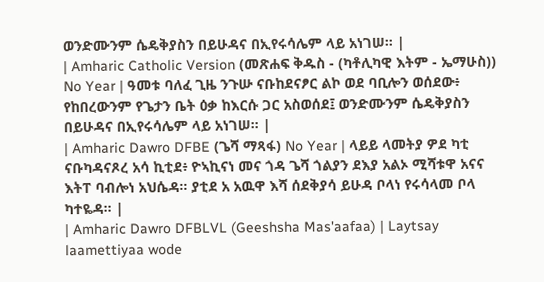ወንድሙንም ሴዴቅያስን በይሁዳና በኢየሩሳሌም ላይ አነገሠ። |
| Amharic Catholic Version (መጽሐፍ ቅዱስ - (ካቶሊካዊ እትም - ኤማሁስ)) No Year | ዓመቱ ባለፈ ጊዜ ንጉሡ ናቡከደናፆር ልኮ ወደ ባቢሎን ወሰደው፥ የከበረውንም የጌታን ቤት ዕቃ ከእርሱ ጋር አስወሰደ፤ ወንድሙንም ሴዴቅያስን በይሁዳና በኢየሩሳሌም ላይ አነገሠ። |
| Amharic Dawro DFBE (ጌሻ ማጻፋ) No Year | ላይይ ላመትያ ዎደ ካቲ ናቡካዳናጾረ አሳ ኪቲደ፥ ዮኣኪናነ መና ጎዳ ጌሻ ጎልያን ደእያ አልኦ ሚሻቱዋ አናና እትፐ ባብሎነ አህሴዳ። ያቲደ አ አዉዋ እሻ ሰደቅያሳ ይሁዳ ቦላነ የሩሳላመ ቦላ ካተዬዳ። |
| Amharic Dawro DFBLVL (Geeshsha Mas'aafaa) | Laytsay laamettiyaa wode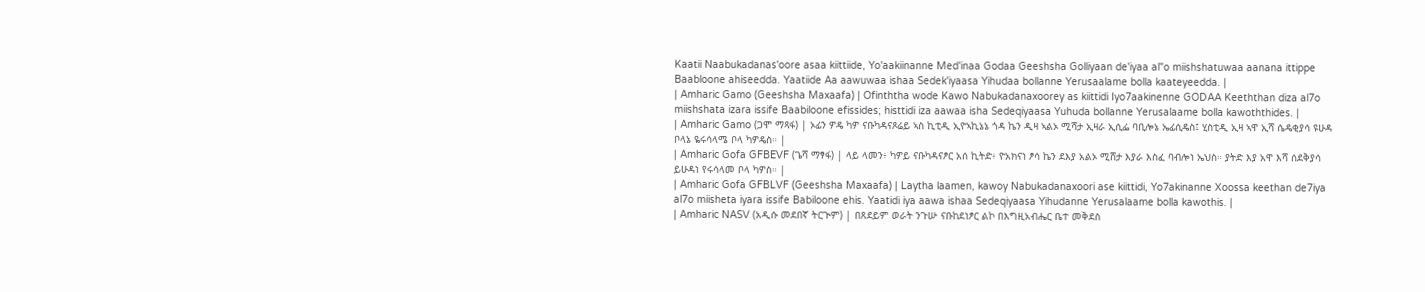Kaatii Naabukadanas'oore asaa kiittiide, Yo'aakiinanne Med'inaa Godaa Geeshsha Golliyaan de'iyaa al"o miishshatuwaa aanana ittippe Baabloone ahiseedda. Yaatiide Aa aawuwaa ishaa Sedek'iyaasa Yihudaa bollanne Yerusaalame bolla kaateyeedda. |
| Amharic Gamo (Geeshsha Maxaafa) | Ofinththa wode Kawo Nabukadanaxoorey as kiittidi Iyo7aakinenne GODAA Keeththan diza al7o miishshata izara issife Baabiloone efissides; histtidi iza aawaa isha Sedeqiyaasa Yuhuda bollanne Yerusalaame bolla kawoththides. |
| Amharic Gamo (ጋሞ ማጻፋ) | ኦፊን ዎዴ ካዎ ናቡካዳናጾሬይ ኣስ ኪቲዲ ኢዮኣኪኔኔ ጎዳ ኬን ዲዛ ኣልኦ ሚሻታ ኢዛራ ኢሲፌ ባቢሎኔ ኤፊሲዴስ፤ ሂስቲዲ ኢዛ ኣዋ ኢሻ ሴዴቂያሳ ዩሁዳ ቦላኔ ዬሩሳላሜ ቦላ ካዎዴስ። |
| Amharic Gofa GFBEVF (ጌሻ ማፃፋ) | ላይ ላመን፥ ካዎይ ናቡካዳናፆር አሰ ኪትድ፥ ዮአክናነ ፆሳ ኬን ደእያ አልኦ ሚሸታ እያራ እስፈ ባብሎነ ኤህስ። ያትድ እያ አዋ እሻ ሰደቅያሳ ይሁዳነ የሩሳላመ ቦላ ካዎስ። |
| Amharic Gofa GFBLVF (Geeshsha Maxaafa) | Laytha laamen, kawoy Nabukadanaxoori ase kiittidi, Yo7akinanne Xoossa keethan de7iya al7o miisheta iyara issife Babiloone ehis. Yaatidi iya aawa ishaa Sedeqiyaasa Yihudanne Yerusalaame bolla kawothis. |
| Amharic NASV (አዲሱ መደበኛ ትርጒም) | በጸደይም ወራት ንጉሡ ናቡከደነፆር ልኮ በእግዚአብሔር ቤተ መቅደስ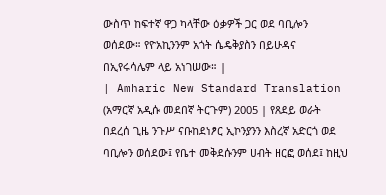ውስጥ ከፍተኛ ዋጋ ካላቸው ዕቃዎች ጋር ወደ ባቢሎን ወሰደው። የዮአኪንንም አጎት ሴዴቅያስን በይሁዳና በኢየሩሳሌም ላይ አነገሠው። |
| Amharic New Standard Translation (አማርኛ አዲሱ መደበኛ ትርጉም) 2005 | የጸደይ ወራት በደረሰ ጊዜ ንጉሥ ናቡከደነፆር ኢኮንያንን እስረኛ አድርጎ ወደ ባቢሎን ወሰደው፤ የቤተ መቅደሱንም ሀብት ዘርፎ ወሰደ፤ ከዚህ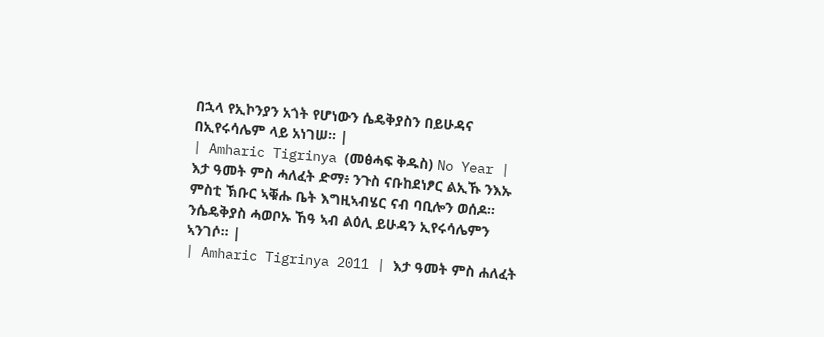በኋላ የኢኮንያን አጎት የሆነውን ሴዴቅያስን በይሁዳና በኢየሩሳሌም ላይ አነገሠ። |
| Amharic Tigrinya (መፅሓፍ ቅዱስ) No Year | እታ ዓመት ምስ ሓለፈት ድማ፥ ንጉስ ናቡከደነፆር ልኢኹ ንእኡ ምስቲ ኽቡር ኣቑሑ ቤት እግዚኣብሄር ናብ ባቢሎን ወሰዶ። ንሴዴቅያስ ሓወቦኡ ኸዓ ኣብ ልዕሊ ይሁዳን ኢየሩሳሌምን ኣንገሶ። |
| Amharic Tigrinya 2011 | እታ ዓመት ምስ ሐለፈት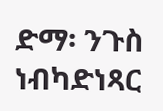ድማ፡ ንጉስ ነብካድነጻር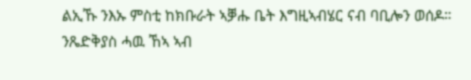ልኢኹ ንእኡ ምስቲ ከክቡራት ኣቓሑ ቤት እግዚኣብሄር ናብ ባቢሎን ወሰዶ። ንጼድቅያስ ሓዉ ኸኣ ኣብ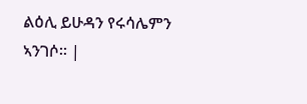ልዕሊ ይሁዳን የሩሳሌምን ኣንገሶ። |